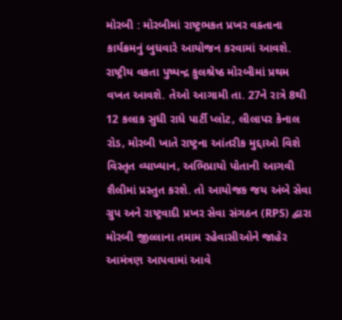મોરબી : મોરબીમાં રાષ્ટ્રભકત પ્રખર વક્તાના કાર્યક્રમનું બુધવારે આયોજન કરવામાં આવશે. રાષ્ટ્રીય વકતા પુષ્પન્દ્ર કુલશ્રેષ્ઠ મોરબીમાં પ્રથમ વખત આવશે. તેઓ આગામી તા. 27ને રાત્રે 8થી 12 કલાક સુધી રાધે પાર્ટી પ્લોટ, લીલાપર કેનાલ રોડ, મોરબી ખાતે રાષ્ટ્રના આંતરીક મુદ્દાઓ વિશે વિસ્તૃત વ્યાખ્યાન, અભિપ્રાયો પોતાની આગવી શૈલીમાં પ્રસ્તુત કરશે. તો આયોજક જય અંબે સેવા ગ્રુપ અને રાષ્ટ્રવાદી પ્રખર સેવા સંગઠન (RPS) દ્વારા મોરબી જીલ્લાના તમામ રહેવાસીઓને જાહેર આમંત્રણ આપવામાં આવે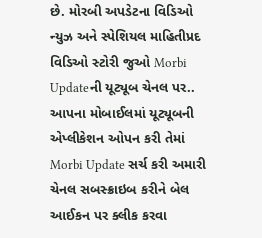છે. મોરબી અપડેટના વિડિઓ ન્યુઝ અને સ્પેશિયલ માહિતીપ્રદ વિડિઓ સ્ટોરી જુઓ Morbi Updateની યૂટ્યૂબ ચેનલ પર.. આપના મોબાઈલમાં યૂટ્યૂબની એપ્લીકેશન ઓપન કરી તેમાં Morbi Update સર્ચ કરી અમારી ચેનલ સબસ્ક્રાઇબ કરીને બેલ આઈકન પર ક્લીક કરવા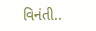વિનંતી..